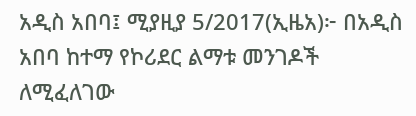አዲስ አበባ፤ ሚያዚያ 5/2017(ኢዜአ)፦ በአዲስ አበባ ከተማ የኮሪደር ልማቱ መንገዶች ለሚፈለገው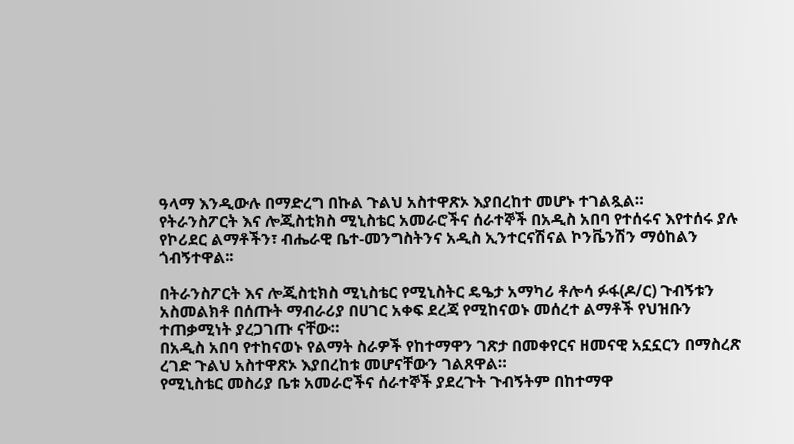ዓላማ እንዲውሉ በማድረግ በኩል ጉልህ አስተዋጽኦ እያበረከተ መሆኑ ተገልጿል።
የትራንስፖርት እና ሎጂስቲክስ ሚኒስቴር አመራሮችና ሰራተኞች በአዲስ አበባ የተሰሩና እየተሰሩ ያሉ የኮሪደር ልማቶችን፣ ብሔራዊ ቤተ-መንግስትንና አዲስ ኢንተርናሽናል ኮንቬንሽን ማዕከልን ጎብኝተዋል፡፡

በትራንስፖርት እና ሎጂስቲክስ ሚኒስቴር የሚኒስትር ዴዔታ አማካሪ ቶሎሳ ፉፋ(ዶ/ር) ጉብኝቱን አስመልክቶ በሰጡት ማብራሪያ በሀገር አቀፍ ደረጃ የሚከናወኑ መሰረተ ልማቶች የህዝቡን ተጠቃሚነት ያረጋገጡ ናቸው።
በአዲስ አበባ የተከናወኑ የልማት ስራዎች የከተማዋን ገጽታ በመቀየርና ዘመናዊ አኗኗርን በማስረጽ ረገድ ጉልህ አስተዋጽኦ እያበረከቱ መሆናቸውን ገልጸዋል።
የሚኒስቴር መስሪያ ቤቱ አመራሮችና ሰራተኞች ያደረጉት ጉብኝትም በከተማዋ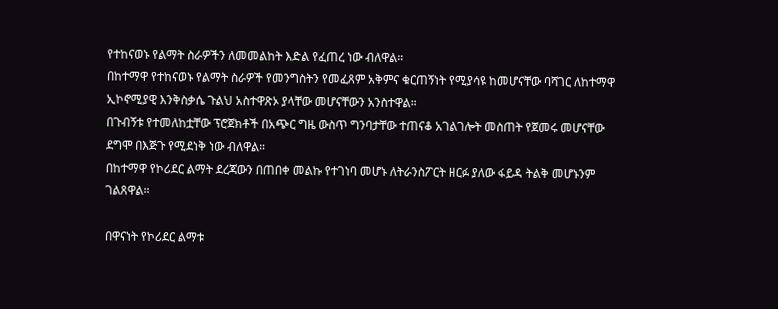የተከናወኑ የልማት ስራዎችን ለመመልከት እድል የፈጠረ ነው ብለዋል።
በከተማዋ የተከናወኑ የልማት ስራዎች የመንግስትን የመፈጸም አቅምና ቁርጠኝነት የሚያሳዩ ከመሆናቸው ባሻገር ለከተማዋ ኢኮኖሚያዊ እንቅስቃሴ ጉልህ አስተዋጽኦ ያላቸው መሆናቸውን አንስተዋል።
በጉብኝቱ የተመለከቷቸው ፕሮጀክቶች በአጭር ግዜ ውስጥ ግንባታቸው ተጠናቆ አገልገሎት መስጠት የጀመሩ መሆናቸው ደግሞ በእጅጉ የሚደነቅ ነው ብለዋል።
በከተማዋ የኮሪደር ልማት ደረጃውን በጠበቀ መልኩ የተገነባ መሆኑ ለትራንስፖርት ዘርፉ ያለው ፋይዳ ትልቅ መሆኑንም ገልጸዋል።

በዋናነት የኮሪደር ልማቱ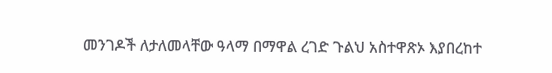መንገዶች ለታለመላቸው ዓላማ በማዋል ረገድ ጉልህ አስተዋጽኦ እያበረከተ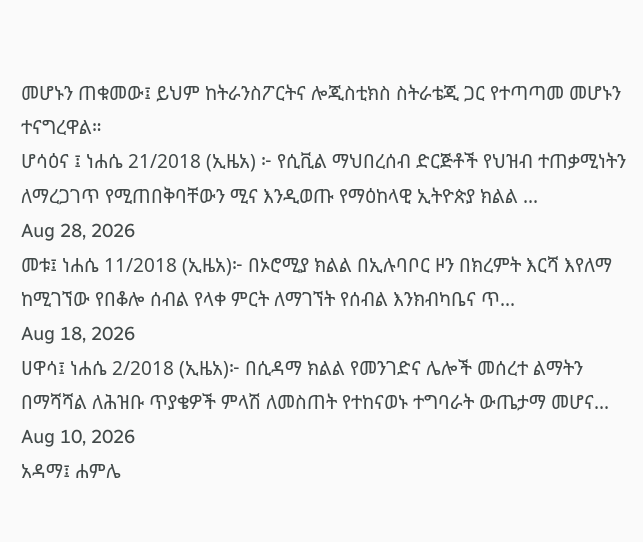መሆኑን ጠቁመው፤ ይህም ከትራንስፖርትና ሎጂስቲክስ ስትራቴጂ ጋር የተጣጣመ መሆኑን ተናግረዋል።
ሆሳዕና ፤ ነሐሴ 21/2018 (ኢዜአ) ፦ የሲቪል ማህበረሰብ ድርጅቶች የህዝብ ተጠቃሚነትን ለማረጋገጥ የሚጠበቅባቸውን ሚና እንዲወጡ የማዕከላዊ ኢትዮጵያ ክልል ...
Aug 28, 2026
መቱ፤ ነሐሴ 11/2018 (ኢዜአ)፦ በኦሮሚያ ክልል በኢሉባቦር ዞን በክረምት እርሻ እየለማ ከሚገኘው የበቆሎ ሰብል የላቀ ምርት ለማገኘት የሰብል እንክብካቤና ጥ...
Aug 18, 2026
ሀዋሳ፤ ነሐሴ 2/2018 (ኢዜአ)፦ በሲዳማ ክልል የመንገድና ሌሎች መሰረተ ልማትን በማሻሻል ለሕዝቡ ጥያቄዎች ምላሽ ለመስጠት የተከናወኑ ተግባራት ውጤታማ መሆና...
Aug 10, 2026
አዳማ፤ ሐምሌ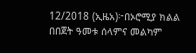12/2018 (ኢዜአ)፦በኦሮሚያ ክልል በበጀት ዓመቱ ሰላምና መልካም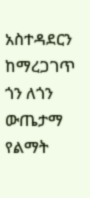አስተዳደርን ከማረጋገጥ ጎን ለጎን ውጤታማ የልማት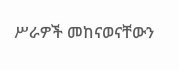ሥራዎች መከናወናቸውን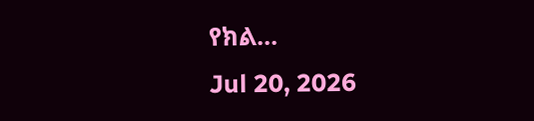የክል...
Jul 20, 2026